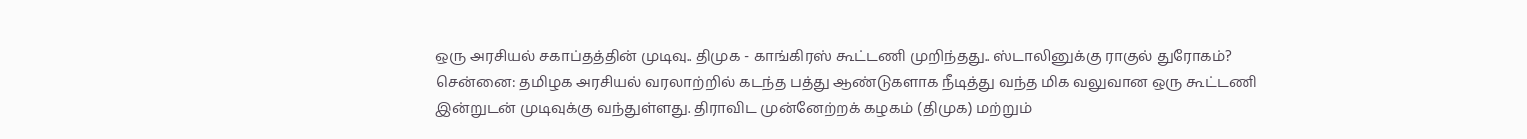ஒரு அரசியல் சகாப்தத்தின் முடிவு.. திமுக - காங்கிரஸ் கூட்டணி முறிந்தது.. ஸ்டாலினுக்கு ராகுல் துரோகம்?
சென்னை: தமிழக அரசியல் வரலாற்றில் கடந்த பத்து ஆண்டுகளாக நீடித்து வந்த மிக வலுவான ஒரு கூட்டணி இன்றுடன் முடிவுக்கு வந்துள்ளது. திராவிட முன்னேற்றக் கழகம் (திமுக) மற்றும்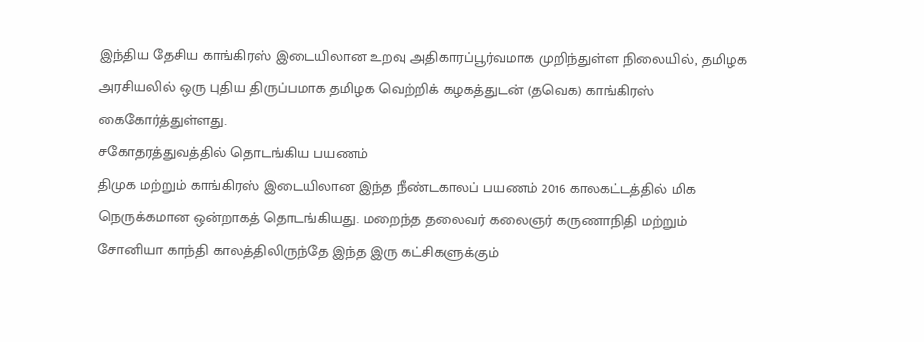இந்திய தேசிய காங்கிரஸ் இடையிலான உறவு அதிகாரப்பூர்வமாக முறிந்துள்ள நிலையில், தமிழக அரசியலில் ஒரு புதிய திருப்பமாக தமிழக வெற்றிக் கழகத்துடன் (தவெக) காங்கிரஸ் கைகோர்த்துள்ளது.
சகோதரத்துவத்தில் தொடங்கிய பயணம்
திமுக மற்றும் காங்கிரஸ் இடையிலான இந்த நீண்டகாலப் பயணம் 2016 காலகட்டத்தில் மிக நெருக்கமான ஒன்றாகத் தொடங்கியது. மறைந்த தலைவர் கலைஞர் கருணாநிதி மற்றும் சோனியா காந்தி காலத்திலிருந்தே இந்த இரு கட்சிகளுக்கும்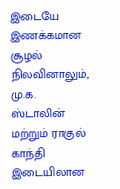இடையே இணக்கமான சூழல் நிலவினாலும், மு.க. ஸ்டாலின் மற்றும் ராகுல் காந்தி இடையிலான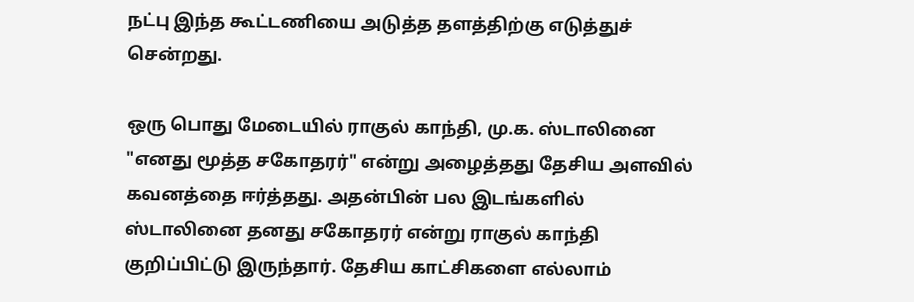நட்பு இந்த கூட்டணியை அடுத்த தளத்திற்கு எடுத்துச் சென்றது.

ஒரு பொது மேடையில் ராகுல் காந்தி, மு.க. ஸ்டாலினை "எனது மூத்த சகோதரர்" என்று அழைத்தது தேசிய அளவில் கவனத்தை ஈர்த்தது. அதன்பின் பல இடங்களில் ஸ்டாலினை தனது சகோதரர் என்று ராகுல் காந்தி குறிப்பிட்டு இருந்தார். தேசிய காட்சிகளை எல்லாம்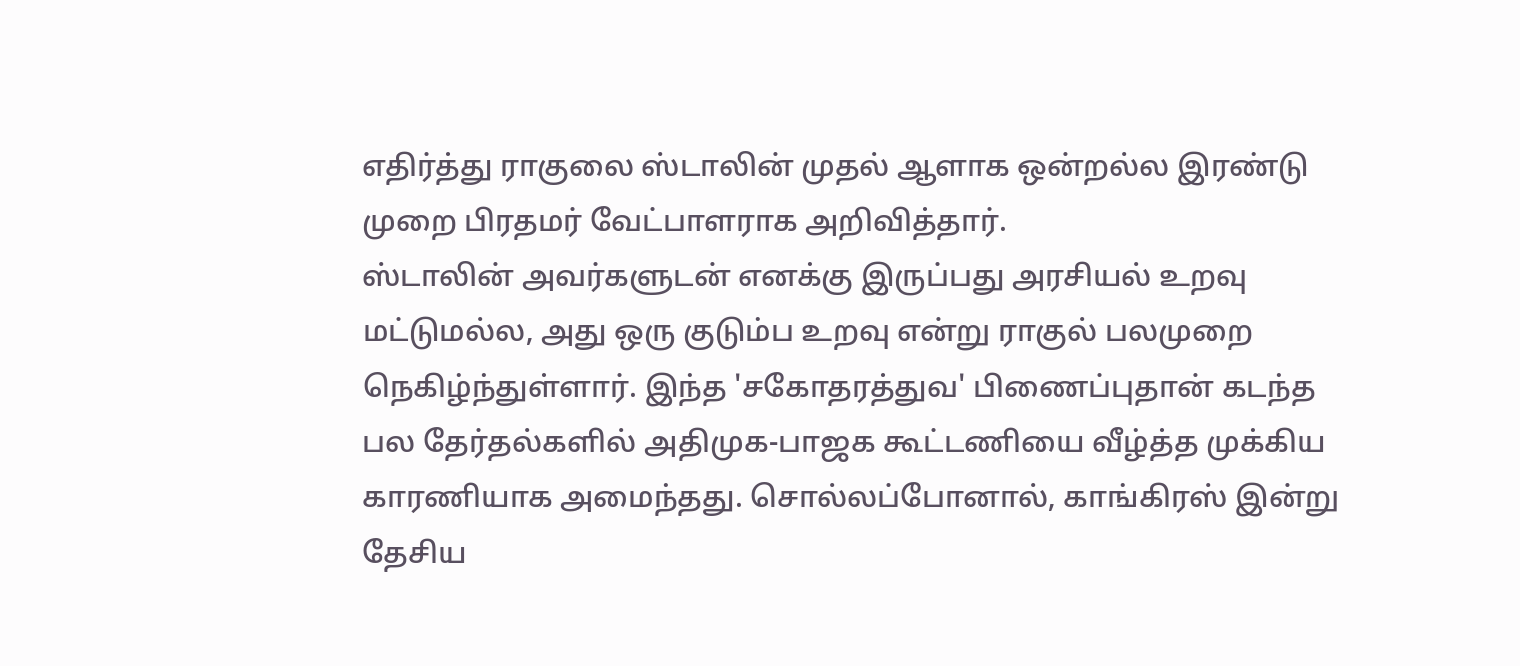எதிர்த்து ராகுலை ஸ்டாலின் முதல் ஆளாக ஒன்றல்ல இரண்டு முறை பிரதமர் வேட்பாளராக அறிவித்தார்.
ஸ்டாலின் அவர்களுடன் எனக்கு இருப்பது அரசியல் உறவு மட்டுமல்ல, அது ஒரு குடும்ப உறவு என்று ராகுல் பலமுறை நெகிழ்ந்துள்ளார். இந்த 'சகோதரத்துவ' பிணைப்புதான் கடந்த பல தேர்தல்களில் அதிமுக-பாஜக கூட்டணியை வீழ்த்த முக்கிய காரணியாக அமைந்தது. சொல்லப்போனால், காங்கிரஸ் இன்று தேசிய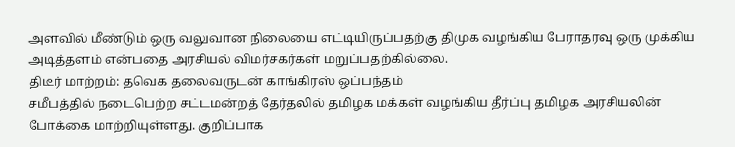அளவில் மீண்டும் ஒரு வலுவான நிலையை எட்டியிருப்பதற்கு திமுக வழங்கிய பேராதரவு ஒரு முக்கிய அடித்தளம் என்பதை அரசியல் விமர்சகர்கள் மறுப்பதற்கில்லை.
திடீர் மாற்றம்: தவெக தலைவருடன் காங்கிரஸ் ஒப்பந்தம்
சமீபத்தில் நடைபெற்ற சட்டமன்றத் தேர்தலில் தமிழக மக்கள் வழங்கிய தீர்ப்பு தமிழக அரசியலின் போக்கை மாற்றியுள்ளது. குறிப்பாக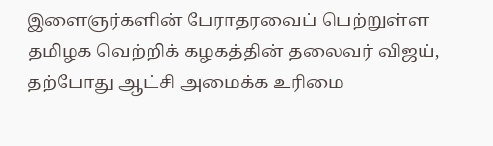இளைஞர்களின் பேராதரவைப் பெற்றுள்ள தமிழக வெற்றிக் கழகத்தின் தலைவர் விஜய், தற்போது ஆட்சி அமைக்க உரிமை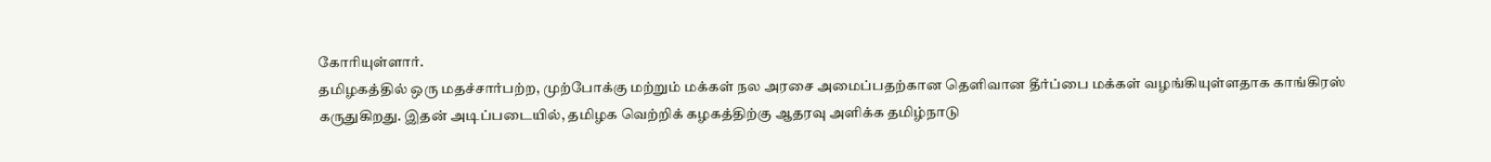கோரியுள்ளார்.
தமிழகத்தில் ஒரு மதச்சார்பற்ற, முற்போக்கு மற்றும் மக்கள் நல அரசை அமைப்பதற்கான தெளிவான தீர்ப்பை மக்கள் வழங்கியுள்ளதாக காங்கிரஸ் கருதுகிறது. இதன் அடிப்படையில், தமிழக வெற்றிக் கழகத்திற்கு ஆதரவு அளிக்க தமிழ்நாடு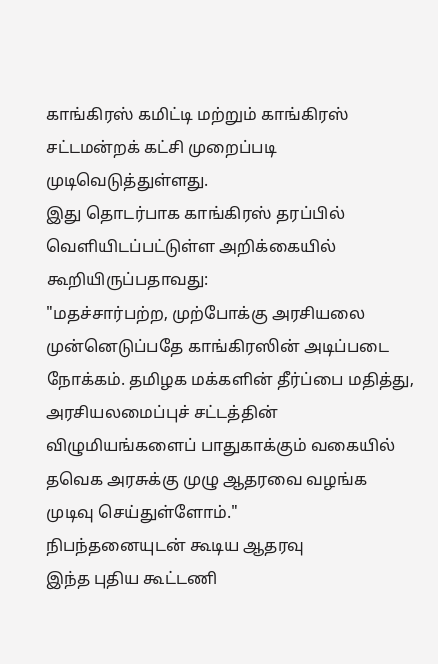காங்கிரஸ் கமிட்டி மற்றும் காங்கிரஸ் சட்டமன்றக் கட்சி முறைப்படி முடிவெடுத்துள்ளது.
இது தொடர்பாக காங்கிரஸ் தரப்பில் வெளியிடப்பட்டுள்ள அறிக்கையில் கூறியிருப்பதாவது:
"மதச்சார்பற்ற, முற்போக்கு அரசியலை முன்னெடுப்பதே காங்கிரஸின் அடிப்படை நோக்கம். தமிழக மக்களின் தீர்ப்பை மதித்து, அரசியலமைப்புச் சட்டத்தின் விழுமியங்களைப் பாதுகாக்கும் வகையில் தவெக அரசுக்கு முழு ஆதரவை வழங்க முடிவு செய்துள்ளோம்."
நிபந்தனையுடன் கூடிய ஆதரவு
இந்த புதிய கூட்டணி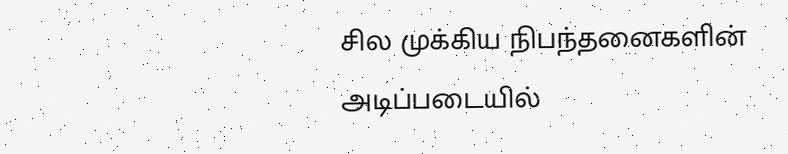சில முக்கிய நிபந்தனைகளின் அடிப்படையில்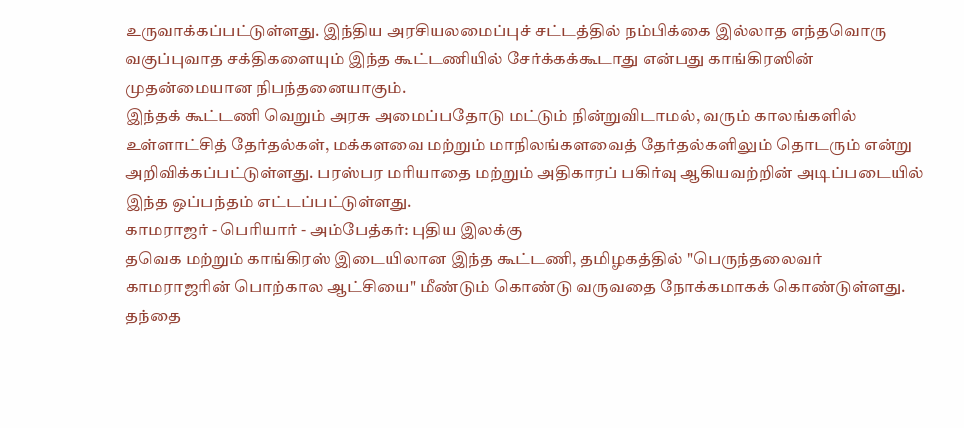உருவாக்கப்பட்டுள்ளது. இந்திய அரசியலமைப்புச் சட்டத்தில் நம்பிக்கை இல்லாத எந்தவொரு வகுப்புவாத சக்திகளையும் இந்த கூட்டணியில் சேர்க்கக்கூடாது என்பது காங்கிரஸின் முதன்மையான நிபந்தனையாகும்.
இந்தக் கூட்டணி வெறும் அரசு அமைப்பதோடு மட்டும் நின்றுவிடாமல், வரும் காலங்களில் உள்ளாட்சித் தேர்தல்கள், மக்களவை மற்றும் மாநிலங்களவைத் தேர்தல்களிலும் தொடரும் என்று அறிவிக்கப்பட்டுள்ளது. பரஸ்பர மரியாதை மற்றும் அதிகாரப் பகிர்வு ஆகியவற்றின் அடிப்படையில் இந்த ஒப்பந்தம் எட்டப்பட்டுள்ளது.
காமராஜர் - பெரியார் - அம்பேத்கர்: புதிய இலக்கு
தவெக மற்றும் காங்கிரஸ் இடையிலான இந்த கூட்டணி, தமிழகத்தில் "பெருந்தலைவர் காமராஜரின் பொற்கால ஆட்சியை" மீண்டும் கொண்டு வருவதை நோக்கமாகக் கொண்டுள்ளது. தந்தை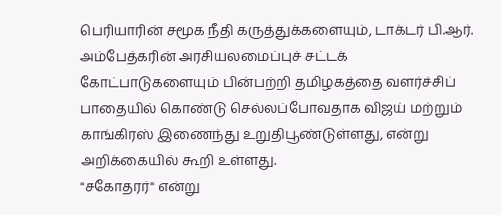பெரியாரின் சமூக நீதி கருத்துக்களையும், டாக்டர் பி.ஆர். அம்பேத்கரின் அரசியலமைப்புச் சட்டக் கோட்பாடுகளையும் பின்பற்றி தமிழகத்தை வளர்ச்சிப் பாதையில் கொண்டு செல்லப்போவதாக விஜய் மற்றும் காங்கிரஸ் இணைந்து உறுதிபூண்டுள்ளது, என்று அறிக்கையில் கூறி உள்ளது.
"சகோதரர்" என்று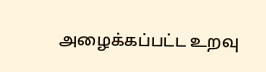அழைக்கப்பட்ட உறவு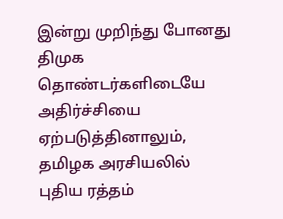இன்று முறிந்து போனது திமுக தொண்டர்களிடையே அதிர்ச்சியை ஏற்படுத்தினாலும், தமிழக அரசியலில் புதிய ரத்தம்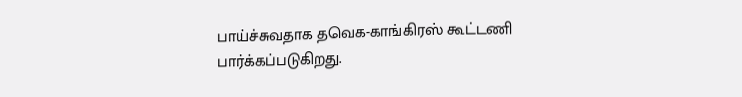பாய்ச்சுவதாக தவெக-காங்கிரஸ் கூட்டணி பார்க்கப்படுகிறது.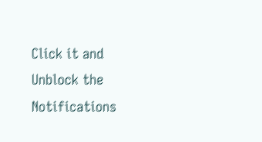Click it and Unblock the Notifications